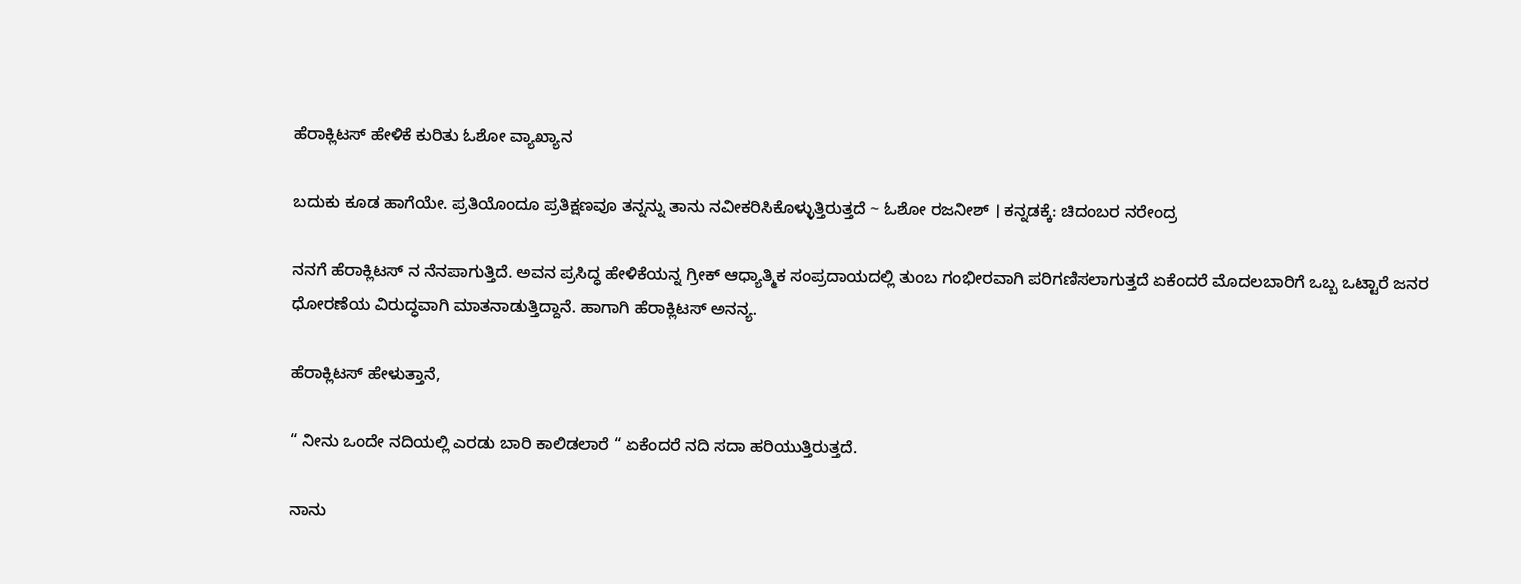ಹೆರಾಕ್ಲಿಟಸ್ ಹೇಳಿಕೆ ಕುರಿತು ಓಶೋ ವ್ಯಾಖ್ಯಾನ

ಬದುಕು ಕೂಡ ಹಾಗೆಯೇ. ಪ್ರತಿಯೊಂದೂ ಪ್ರತಿಕ್ಷಣವೂ ತನ್ನನ್ನು ತಾನು ನವೀಕರಿಸಿಕೊಳ್ಳುತ್ತಿರುತ್ತದೆ ~ ಓಶೋ ರಜನೀಶ್ । ಕನ್ನಡಕ್ಕೆ: ಚಿದಂಬರ ನರೇಂದ್ರ

ನನಗೆ ಹೆರಾಕ್ಲಿಟಸ್ ನ ನೆನಪಾಗುತ್ತಿದೆ. ಅವನ ಪ್ರಸಿದ್ಧ ಹೇಳಿಕೆಯನ್ನ ಗ್ರೀಕ್ ಆಧ್ಯಾತ್ಮಿಕ ಸಂಪ್ರದಾಯದಲ್ಲಿ ತುಂಬ ಗಂಭೀರವಾಗಿ ಪರಿಗಣಿಸಲಾಗುತ್ತದೆ ಏಕೆಂದರೆ ಮೊದಲಬಾರಿಗೆ ಒಬ್ಬ ಒಟ್ಟಾರೆ ಜನರ ಧೋರಣೆಯ ವಿರುದ್ಧವಾಗಿ ಮಾತನಾಡುತ್ತಿದ್ದಾನೆ. ಹಾಗಾಗಿ ಹೆರಾಕ್ಲಿಟಸ್ ಅನನ್ಯ.

ಹೆರಾಕ್ಲಿಟಸ್ ಹೇಳುತ್ತಾನೆ,

“ ನೀನು ಒಂದೇ ನದಿಯಲ್ಲಿ ಎರಡು ಬಾರಿ ಕಾಲಿಡಲಾರೆ “ ಏಕೆಂದರೆ ನದಿ ಸದಾ ಹರಿಯುತ್ತಿರುತ್ತದೆ.

ನಾನು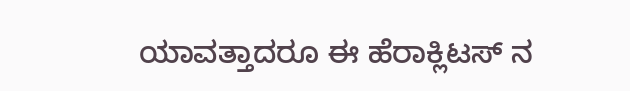ಯಾವತ್ತಾದರೂ ಈ ಹೆರಾಕ್ಲಿಟಸ್ ನ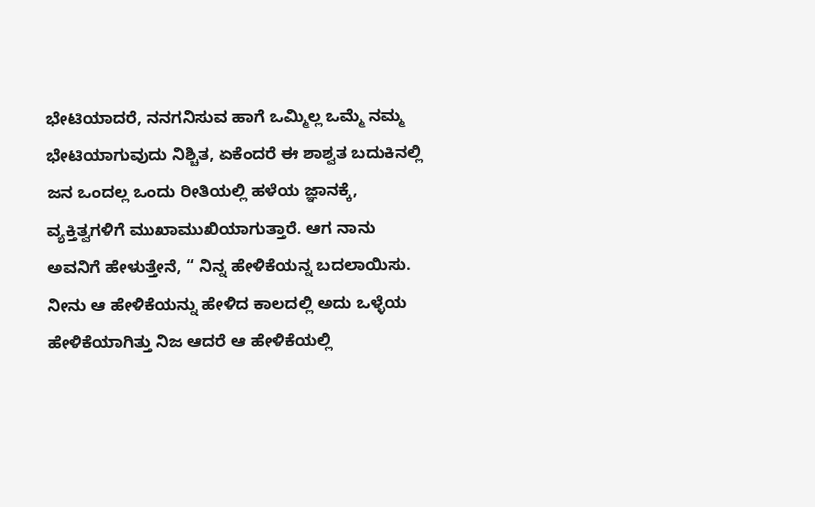ಭೇಟಿಯಾದರೆ, ನನಗನಿಸುವ ಹಾಗೆ ಒಮ್ಮಿಲ್ಲ ಒಮ್ಮೆ ನಮ್ಮ ಭೇಟಿಯಾಗುವುದು ನಿಶ್ಚಿತ, ಏಕೆಂದರೆ ಈ ಶಾಶ್ವತ ಬದುಕಿನಲ್ಲಿ ಜನ ಒಂದಲ್ಲ ಒಂದು ರೀತಿಯಲ್ಲಿ ಹಳೆಯ ಜ್ಞಾನಕ್ಕೆ, ವ್ಯಕ್ತಿತ್ವಗಳಿಗೆ ಮುಖಾಮುಖಿಯಾಗುತ್ತಾರೆ. ಆಗ ನಾನು ಅವನಿಗೆ ಹೇಳುತ್ತೇನೆ, “ ನಿನ್ನ ಹೇಳಿಕೆಯನ್ನ ಬದಲಾಯಿಸು. ನೀನು ಆ ಹೇಳಿಕೆಯನ್ನು ಹೇಳಿದ ಕಾಲದಲ್ಲಿ ಅದು ಒಳ್ಳೆಯ ಹೇಳಿಕೆಯಾಗಿತ್ತು ನಿಜ ಆದರೆ ಆ ಹೇಳಿಕೆಯಲ್ಲಿ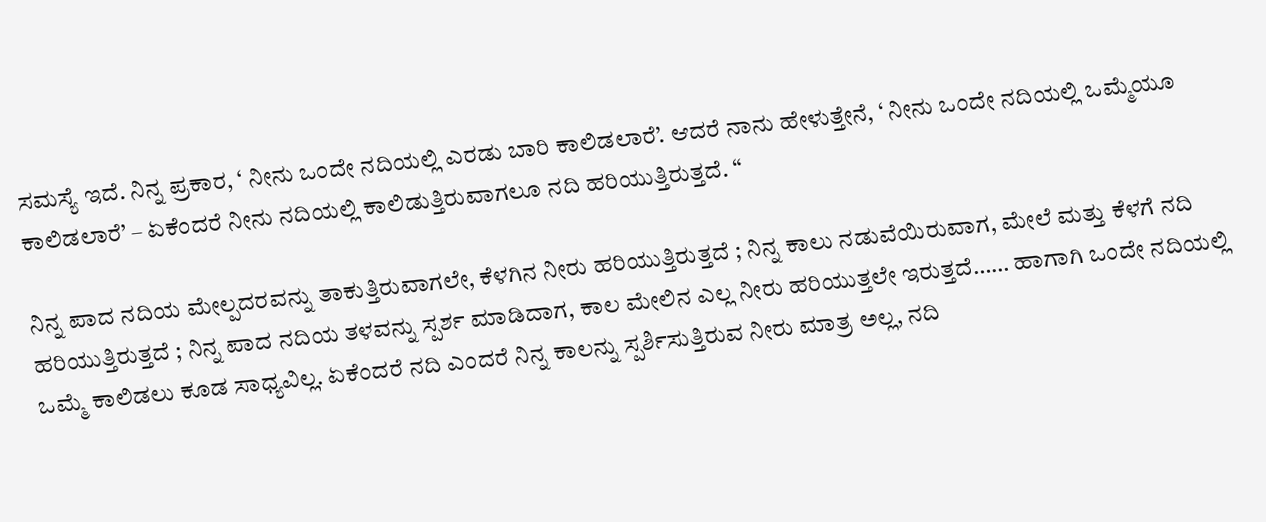ಸಮಸ್ಯೆ ಇದೆ. ನಿನ್ನ ಪ್ರಕಾರ, ‘ ನೀನು ಒಂದೇ ನದಿಯಲ್ಲಿ ಎರಡು ಬಾರಿ ಕಾಲಿಡಲಾರೆ’. ಆದರೆ ನಾನು ಹೇಳುತ್ತೇನೆ, ‘ ನೀನು ಒಂದೇ ನದಿಯಲ್ಲಿ ಒಮ್ಮೆಯೂ ಕಾಲಿಡಲಾರೆ’ – ಏಕೆಂದರೆ ನೀನು ನದಿಯಲ್ಲಿ ಕಾಲಿಡುತ್ತಿರುವಾಗಲೂ ನದಿ ಹರಿಯುತ್ತಿರುತ್ತದೆ. “

ನಿನ್ನ ಪಾದ ನದಿಯ ಮೇಲ್ಪದರವನ್ನು ತಾಕುತ್ತಿರುವಾಗಲೇ, ಕೆಳಗಿನ ನೀರು ಹರಿಯುತ್ತಿರುತ್ತದೆ ; ನಿನ್ನ ಕಾಲು ನಡುವೆಯಿರುವಾಗ, ಮೇಲೆ ಮತ್ತು ಕೆಳಗೆ ನದಿ ಹರಿಯುತ್ತಿರುತ್ತದೆ ; ನಿನ್ನ ಪಾದ ನದಿಯ ತಳವನ್ನು ಸ್ಪರ್ಶ ಮಾಡಿದಾಗ, ಕಾಲ ಮೇಲಿನ ಎಲ್ಲ ನೀರು ಹರಿಯುತ್ತಲೇ ಇರುತ್ತದೆ…… ಹಾಗಾಗಿ ಒಂದೇ ನದಿಯಲ್ಲಿ ಒಮ್ಮೆ ಕಾಲಿಡಲು ಕೂಡ ಸಾಧ್ಯವಿಲ್ಲ. ಏಕೆಂದರೆ ನದಿ ಎಂದರೆ ನಿನ್ನ ಕಾಲನ್ನು ಸ್ಪರ್ಶಿಸುತ್ತಿರುವ ನೀರು ಮಾತ್ರ ಅಲ್ಲ, ನದಿ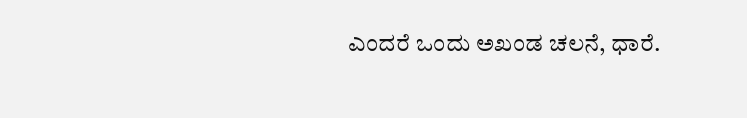ಎಂದರೆ ಒಂದು ಅಖಂಡ ಚಲನೆ, ಧಾರೆ.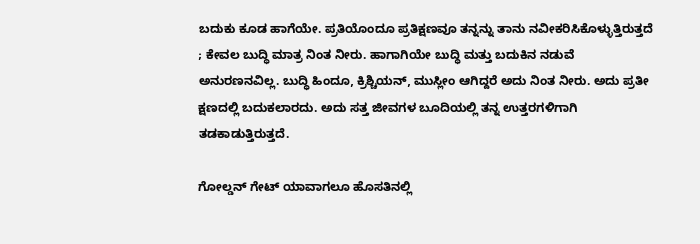ಬದುಕು ಕೂಡ ಹಾಗೆಯೇ. ಪ್ರತಿಯೊಂದೂ ಪ್ರತಿಕ್ಷಣವೂ ತನ್ನನ್ನು ತಾನು ನವೀಕರಿಸಿಕೊಳ್ಳುತ್ತಿರುತ್ತದೆ ; ಕೇವಲ ಬುದ್ಧಿ ಮಾತ್ರ ನಿಂತ ನೀರು. ಹಾಗಾಗಿಯೇ ಬುದ್ಧಿ ಮತ್ತು ಬದುಕಿನ ನಡುವೆ ಅನುರಣನವಿಲ್ಲ. ಬುದ್ಧಿ ಹಿಂದೂ, ಕ್ರಿಶ್ಚಿಯನ್, ಮುಸ್ಲೀಂ ಆಗಿದ್ದರೆ ಅದು ನಿಂತ ನೀರು. ಅದು ಪ್ರತೀ ಕ್ಷಣದಲ್ಲಿ ಬದುಕಲಾರದು. ಅದು ಸತ್ತ ಜೀವಗಳ ಬೂದಿಯಲ್ಲಿ ತನ್ನ ಉತ್ತರಗಳಿಗಾಗಿ ತಡಕಾಡುತ್ತಿರುತ್ತದೆ.

ಗೋಲ್ಡನ್ ಗೇಟ್ ಯಾವಾಗಲೂ ಹೊಸತಿನಲ್ಲಿ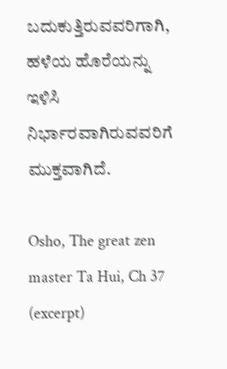ಬದುಕುತ್ತಿರುವವರಿಗಾಗಿ, ಹಳೆಯ ಹೊರೆಯನ್ನು ಇಳಿಸಿ ನಿರ್ಭಾರವಾಗಿರುವವರಿಗೆ ಮುಕ್ತವಾಗಿದೆ.

Osho, The great zen master Ta Hui, Ch 37 (excerpt)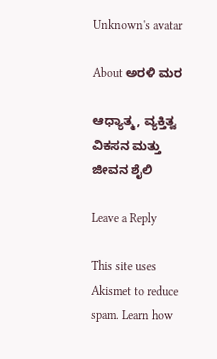Unknown's avatar

About ಅರಳಿ ಮರ

ಆಧ್ಯಾತ್ಮ, ವ್ಯಕ್ತಿತ್ವ ವಿಕಸನ ಮತ್ತು ಜೀವನ ಶೈಲಿ

Leave a Reply

This site uses Akismet to reduce spam. Learn how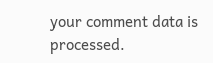your comment data is processed.